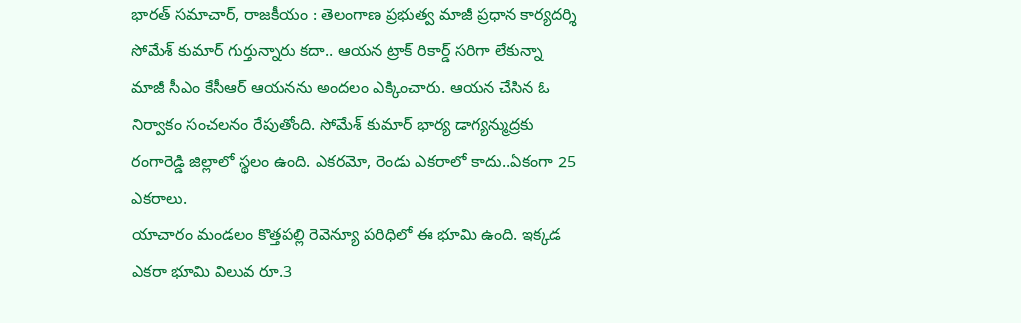భారత్ సమాచార్, రాజకీయం : తెలంగాణ ప్రభుత్వ మాజీ ప్రధాన కార్యదర్శి సోమేశ్ కుమార్ గుర్తున్నారు కదా.. ఆయన ట్రాక్ రికార్డ్ సరిగా లేకున్నా మాజీ సీఎం కేసీఆర్ ఆయనను అందలం ఎక్కించారు. ఆయన చేసిన ఓ నిర్వాకం సంచలనం రేపుతోంది. సోమేశ్ కుమార్ భార్య డాగ్యన్ముద్రకు రంగారెడ్డి జిల్లాలో స్థలం ఉంది. ఎకరమో, రెండు ఎకరాలో కాదు..ఏకంగా 25 ఎకరాలు.
యాచారం మండలం కొత్తపల్లి రెవెన్యూ పరిధిలో ఈ భూమి ఉంది. ఇక్కడ ఎకరా భూమి విలువ రూ.3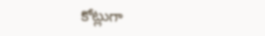కోట్లుగా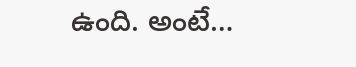ఉంది. అంటే…